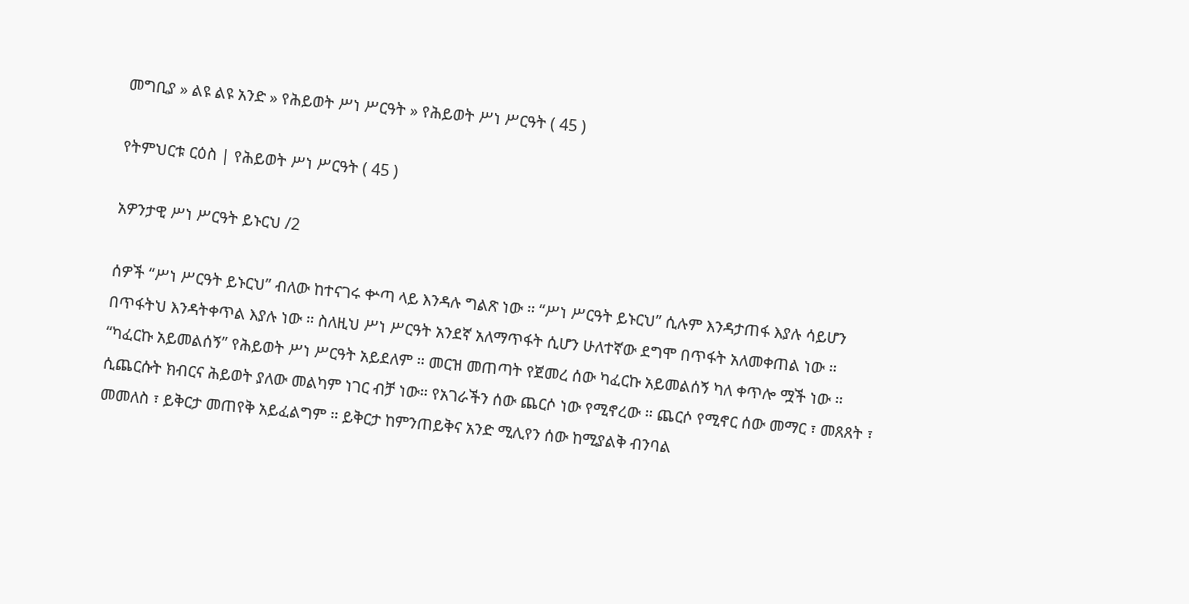መግቢያ » ልዩ ልዩ አንድ » የሕይወት ሥነ ሥርዓት » የሕይወት ሥነ ሥርዓት ( 45 )

የትምህርቱ ርዕስ | የሕይወት ሥነ ሥርዓት ( 45 )

አዎንታዊ ሥነ ሥርዓት ይኑርህ /2

ሰዎች “ሥነ ሥርዓት ይኑርህ” ብለው ከተናገሩ ቍጣ ላይ እንዳሉ ግልጽ ነው ። “ሥነ ሥርዓት ይኑርህ” ሲሉም እንዳታጠፋ እያሉ ሳይሆን በጥፋትህ እንዳትቀጥል እያሉ ነው ። ስለዚህ ሥነ ሥርዓት አንደኛ አለማጥፋት ሲሆን ሁለተኛው ደግሞ በጥፋት አለመቀጠል ነው ። “ካፈርኩ አይመልሰኝ” የሕይወት ሥነ ሥርዓት አይደለም ። መርዝ መጠጣት የጀመረ ሰው ካፈርኩ አይመልሰኝ ካለ ቀጥሎ ሟች ነው ። ሲጨርሱት ክብርና ሕይወት ያለው መልካም ነገር ብቻ ነው። የአገራችን ሰው ጨርሶ ነው የሚኖረው ። ጨርሶ የሚኖር ሰው መማር ፣ መጸጸት ፣ መመለስ ፣ ይቅርታ መጠየቅ አይፈልግም ። ይቅርታ ከምንጠይቅና አንድ ሚሊየን ሰው ከሚያልቅ ብንባል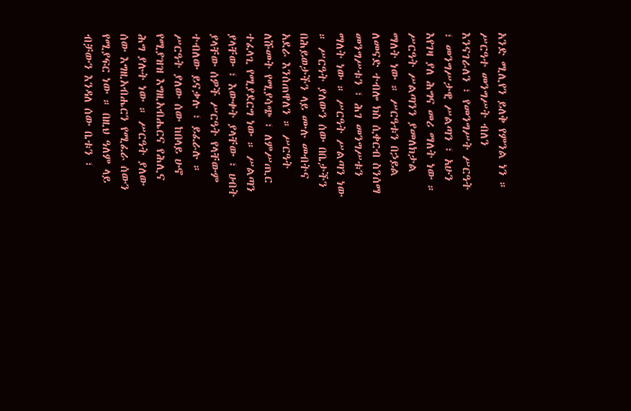አንድ ሚሊየን ይለቅ የምንል ነን ። ሥርዓተ መንግሥት ብለን እንናገራለን ፣ የመንግሥት ሥርዓት ፣ መንግሥታዊ ሥልጣን ፣ አሁን እየገዛ ያለ ሕግና መሪ ማለት ነው ። ሥርዓት ሥልጣንን ያመለክታል ማለት ነው ። ሥርዓቱን በኃይል ለመናድ ተብሎ ክስ ሲቀርብ ስንሰማ መንግሥቱን ፣ ሕገ መንግሥቱን ማለት ነው ። ሥርዓት ሥልጣን ነው ። ሥርዓት ያለውን ሰው በቤታችን በሕይወታችን ላይ ሙሉ መብትና አደራ እንሰጠዋለን ። ሥርዓት ለሹመት የሚያሳጭ ፣ ለምሥጢር ተፈላጊ የሚያደርግ ነው ። ሥልጣን ያላቸው ፣ እውቀት ያላቸው ፣ ሀብት ያላቸው ሰዎች ሥርዓት የላቸውም ተብለው ይናቃሉ ፣ ይፈራሉ ። ሥርዓት ያለው ሰው ከበላይ ሁኖ የሚያዝዝ እግዚአብሔርና የሕሊና ሕግ ያሉት ነው ። ሥርዓት ያለው ሰው እግዚአብሔርን የሚፈራ ሰውን የሚያፍር ነው ። በዚህ ዓለም ላይ ብቻውን እንዳለ ሰው ቤቱን ፣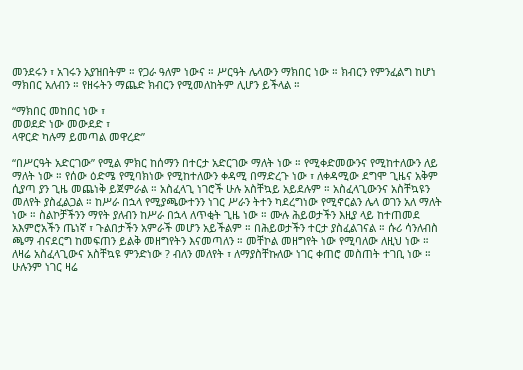መንደሩን ፣ አገሩን አያዝበትም ። የጋራ ዓለም ነውና ። ሥርዓት ሌላውን ማክበር ነው ። ክብርን የምንፈልግ ከሆነ ማክበር አለብን ። የዘሩትን ማጨድ ክብርን የሚመለከትም ሊሆን ይችላል ።

“ማክበር መከበር ነው ፣
መወደድ ነው መውደድ ፣
ላዋርድ ካሉማ ይመጣል መዋረድ”

“በሥርዓት አድርገው” የሚል ምክር ከሰማን በተርታ አድርገው ማለት ነው ። የሚቀድመውንና የሚከተለውን ለይ ማለት ነው ። የሰው ዕድሜ የሚባክነው የሚከተለውን ቀዳሚ በማድረጉ ነው ፣ ለቀዳሚው ደግሞ ጊዜና አቅም ሲያጣ ያን ጊዜ መጨነቅ ይጀምራል ። አስፈላጊ ነገሮች ሁሉ አስቸኳይ አይደሉም ። አስፈላጊውንና አስቸኳዩን መለየት ያስፈልጋል ። ከሥራ በኋላ የሚያጫውተንን ነገር ሥራን ትተን ካደረግነው የሚኖርልን ሌላ ወገን አለ ማለት ነው ። ስልኮቻችንን ማየት ያለብን ከሥራ በኋላ ለጥቂት ጊዜ ነው ። ሙሉ ሕይወታችን እዚያ ላይ ከተጠመደ አእምሮአችን ጤነኛ ፣ ጉልበታችን አምራች መሆን አይችልም ። በሕይወታችን ተርታ ያስፈልገናል ። ሱሪ ሳንለብስ ጫማ ብናደርግ ከመፍጠን ይልቅ መዘግየትን እናመጣለን ። መቸኮል መዘግየት ነው የሚባለው ለዚህ ነው ። ለዛሬ አስፈላጊውና አስቸኳዩ ምንድነው ? ብለን መለየት ፣ ለማያስቸኩለው ነገር ቀጠሮ መስጠት ተገቢ ነው ። ሁሉንም ነገር ዛሬ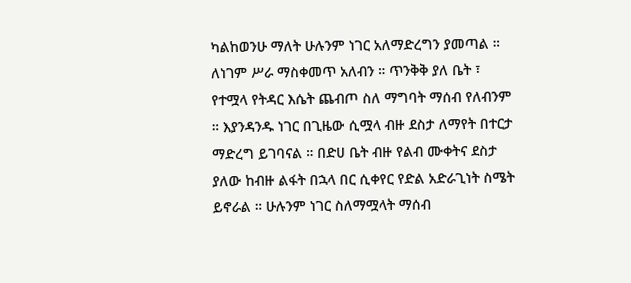ካልከወንሁ ማለት ሁሉንም ነገር አለማድረግን ያመጣል ። ለነገም ሥራ ማስቀመጥ አለብን ። ጥንቅቅ ያለ ቤት ፣ የተሟላ የትዳር እሴት ጨብጦ ስለ ማግባት ማሰብ የለብንም ። እያንዳንዱ ነገር በጊዜው ሲሟላ ብዙ ደስታ ለማየት በተርታ ማድረግ ይገባናል ። በድሀ ቤት ብዙ የልብ ሙቀትና ደስታ ያለው ከብዙ ልፋት በኋላ በር ሲቀየር የድል አድራጊነት ስሜት ይኖራል ። ሁሉንም ነገር ስለማሟላት ማሰብ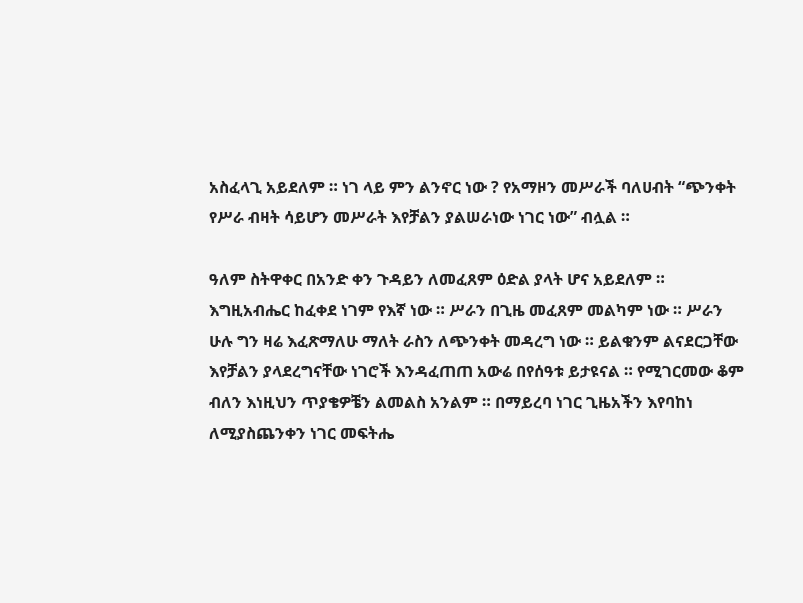አስፈላጊ አይደለም ። ነገ ላይ ምን ልንኖር ነው ? የአማዞን መሥራች ባለሀብት “ጭንቀት የሥራ ብዛት ሳይሆን መሥራት እየቻልን ያልሠራነው ነገር ነው” ብሏል ።

ዓለም ስትዋቀር በአንድ ቀን ጉዳይን ለመፈጸም ዕድል ያላት ሆና አይደለም ። እግዚአብሔር ከፈቀደ ነገም የእኛ ነው ። ሥራን በጊዜ መፈጸም መልካም ነው ። ሥራን ሁሉ ግን ዛሬ እፈጽማለሁ ማለት ራስን ለጭንቀት መዳረግ ነው ። ይልቁንም ልናደርጋቸው እየቻልን ያላደረግናቸው ነገሮች እንዳፈጠጠ አውሬ በየሰዓቱ ይታዩናል ። የሚገርመው ቆም ብለን እነዚህን ጥያቄዎቼን ልመልስ አንልም ። በማይረባ ነገር ጊዜአችን እየባከነ ለሚያስጨንቀን ነገር መፍትሔ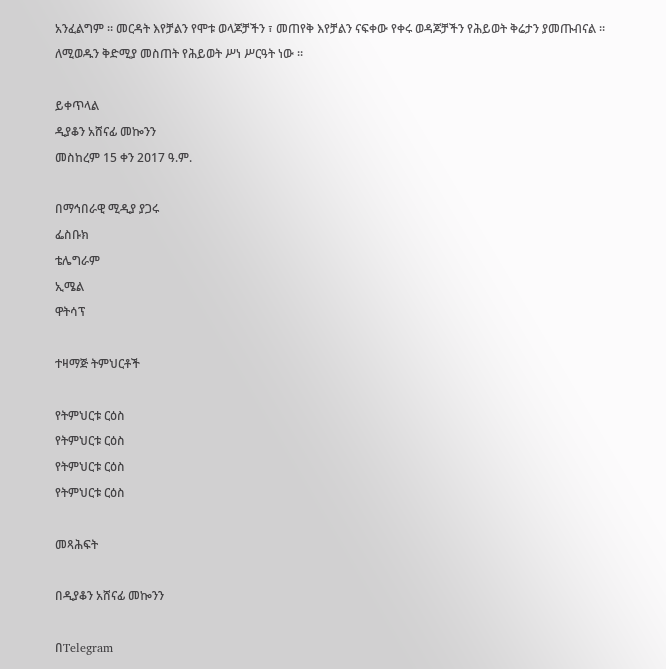አንፈልግም ። መርዳት እየቻልን የሞቱ ወላጆቻችን ፣ መጠየቅ እየቻልን ናፍቀው የቀሩ ወዳጆቻችን የሕይወት ቅሬታን ያመጡብናል ። ለሚወዱን ቅድሚያ መስጠት የሕይወት ሥነ ሥርዓት ነው ።

ይቀጥላል
ዲያቆን አሸናፊ መኰንን
መስከረም 15 ቀን 2ዐ17 ዓ.ም.

በማኅበራዊ ሚዲያ ያጋሩ
ፌስቡክ
ቴሌግራም
ኢሜል
ዋትሳፕ

ተዛማጅ ትምህርቶች

የትምህርቱ ርዕስ
የትምህርቱ ርዕስ
የትምህርቱ ርዕስ
የትምህርቱ ርዕስ

መጻሕፍት

በዲያቆን አሸናፊ መኰንን

በTelegram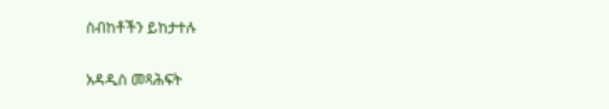ስብከቶችን ይከታተሉ

አዳዲስ መጻሕፍት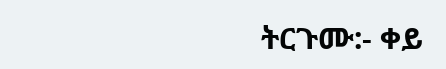ትርጉሙ:- ቀይ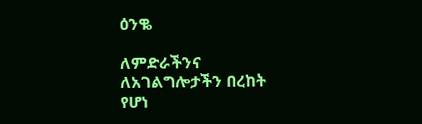ዕንቈ

ለምድራችንና ለአገልግሎታችን በረከት የሆነ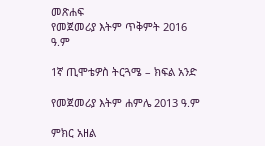መጽሐፍ
የመጀመሪያ እትም ጥቅምት 2016 ዓ.ም

1ኛ ጢሞቴዎስ ትርጓሜ – ክፍል አንድ

የመጀመሪያ እትም ሐምሌ 2013 ዓ.ም

ምክር አዘል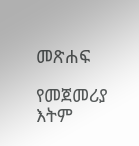መጽሐፍ

የመጀመሪያ እትም